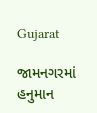Gujarat

જામનગરમાં હનુમાન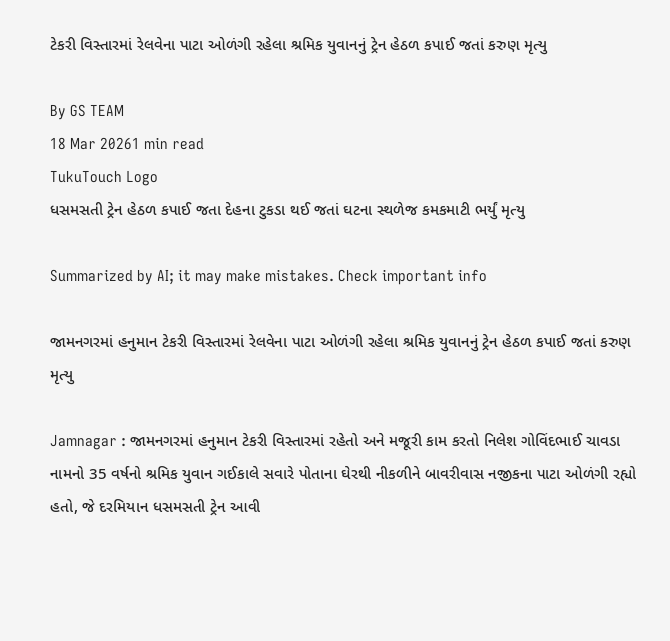ટેકરી વિસ્તારમાં રેલવેના પાટા ઓળંગી રહેલા શ્રમિક યુવાનનું ટ્રેન હેઠળ કપાઈ જતાં કરુણ મૃત્યુ

By GS TEAM
18 Mar 20261 min read
TukuTouch Logo
ધસમસતી ટ્રેન હેઠળ કપાઈ જતા દેહના ટુકડા થઈ જતાં ઘટના સ્થળેજ કમકમાટી ભર્યું મૃત્યુ

Summarized by AI; it may make mistakes. Check important info

જામનગરમાં હનુમાન ટેકરી વિસ્તારમાં રેલવેના પાટા ઓળંગી રહેલા શ્રમિક યુવાનનું ટ્રેન હેઠળ કપાઈ જતાં કરુણ મૃત્યુ

Jamnagar : જામનગરમાં હનુમાન ટેકરી વિસ્તારમાં રહેતો અને મજૂરી કામ કરતો નિલેશ ગોવિંદભાઈ ચાવડા નામનો 35 વર્ષનો શ્રમિક યુવાન ગઈકાલે સવારે પોતાના ઘેરથી નીકળીને બાવરીવાસ નજીકના પાટા ઓળંગી રહ્યો હતો, જે દરમિયાન ધસમસતી ટ્રેન આવી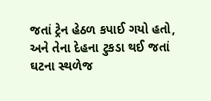જતાં ટ્રેન હેઠળ કપાઈ ગયો હતો, અને તેના દેહના ટુકડા થઈ જતાં ઘટના સ્થળેજ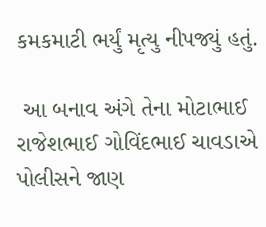કમકમાટી ભર્યું મૃત્યુ નીપજ્યું હતું.

 આ બનાવ અંગે તેના મોટાભાઈ રાજેશભાઈ ગોવિંદભાઈ ચાવડાએ પોલીસને જાણ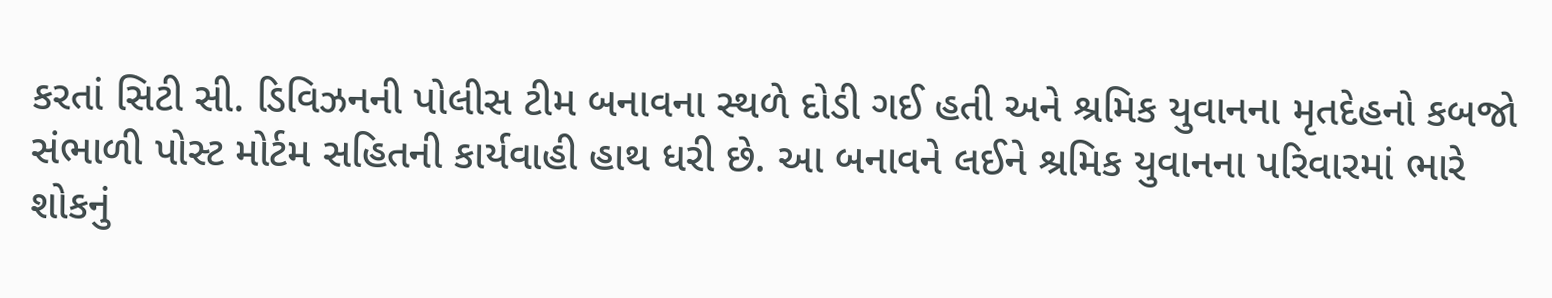કરતાં સિટી સી. ડિવિઝનની પોલીસ ટીમ બનાવના સ્થળે દોડી ગઈ હતી અને શ્રમિક યુવાનના મૃતદેહનો કબજો સંભાળી પોસ્ટ મોર્ટમ સહિતની કાર્યવાહી હાથ ધરી છે. આ બનાવને લઈને શ્રમિક યુવાનના પરિવારમાં ભારે શોકનું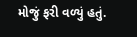મોજું ફરી વળ્યું હતું.